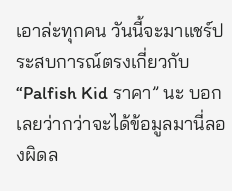เอาล่ะทุกคน วันนี้จะมาแชร์ประสบการณ์ตรงเกี่ยวกับ “Palfish Kid ราคา” นะ บอกเลยว่ากว่าจะได้ข้อมูลมานี่ลองผิดล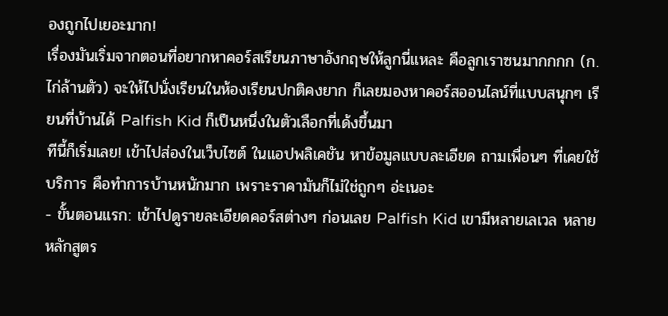องถูกไปเยอะมาก!
เรื่องมันเริ่มจากตอนที่อยากหาคอร์สเรียนภาษาอังกฤษให้ลูกนี่แหละ คือลูกเราซนมากกกก (ก.ไก่ล้านตัว) จะให้ไปนั่งเรียนในห้องเรียนปกติคงยาก ก็เลยมองหาคอร์สออนไลน์ที่แบบสนุกๆ เรียนที่บ้านได้ Palfish Kid ก็เป็นหนึ่งในตัวเลือกที่เด้งขึ้นมา
ทีนี้ก็เริ่มเลย! เข้าไปส่องในเว็บไซต์ ในแอปพลิเคชัน หาข้อมูลแบบละเอียด ถามเพื่อนๆ ที่เคยใช้บริการ คือทำการบ้านหนักมาก เพราะราคามันก็ไม่ใช่ถูกๆ อ่ะเนอะ
- ขั้นตอนแรก: เข้าไปดูรายละเอียดคอร์สต่างๆ ก่อนเลย Palfish Kid เขามีหลายเลเวล หลายหลักสูตร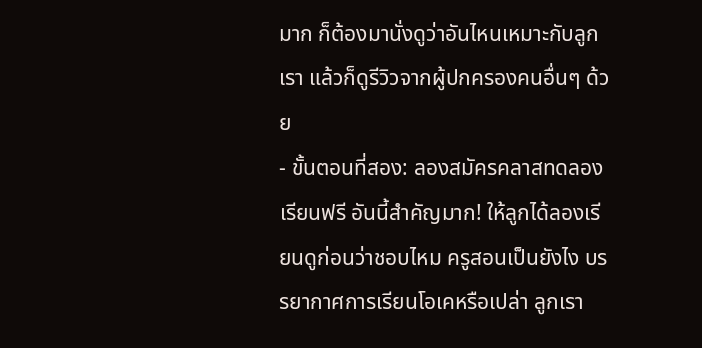มาก ก็ต้องมานั่งดูว่าอันไหนเหมาะกับลูกเรา แล้วก็ดูรีวิวจากผู้ปกครองคนอื่นๆ ด้วย
- ขั้นตอนที่สอง: ลองสมัครคลาสทดลองเรียนฟรี อันนี้สำคัญมาก! ให้ลูกได้ลองเรียนดูก่อนว่าชอบไหม ครูสอนเป็นยังไง บรรยากาศการเรียนโอเคหรือเปล่า ลูกเรา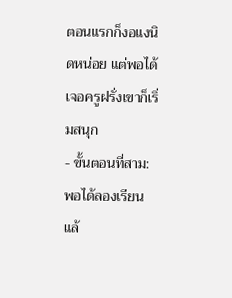ตอนแรกก็งอแงนิดหน่อย แต่พอได้เจอครูฝรั่งเขาก็เริ่มสนุก
- ขั้นตอนที่สาม: พอได้ลองเรียนแล้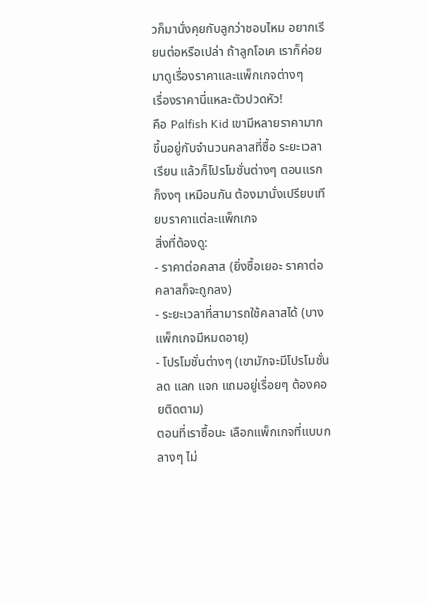วก็มานั่งคุยกับลูกว่าชอบไหม อยากเรียนต่อหรือเปล่า ถ้าลูกโอเค เราก็ค่อยมาดูเรื่องราคาและแพ็กเกจต่างๆ
เรื่องราคานี่แหละตัวปวดหัว!
คือ Palfish Kid เขามีหลายราคามาก ขึ้นอยู่กับจำนวนคลาสที่ซื้อ ระยะเวลาเรียน แล้วก็โปรโมชั่นต่างๆ ตอนแรกก็งงๆ เหมือนกัน ต้องมานั่งเปรียบเทียบราคาแต่ละแพ็กเกจ
สิ่งที่ต้องดู:
- ราคาต่อคลาส (ยิ่งซื้อเยอะ ราคาต่อคลาสก็จะถูกลง)
- ระยะเวลาที่สามารถใช้คลาสได้ (บางแพ็กเกจมีหมดอายุ)
- โปรโมชั่นต่างๆ (เขามักจะมีโปรโมชั่นลด แลก แจก แถมอยู่เรื่อยๆ ต้องคอยติดตาม)
ตอนที่เราซื้อนะ เลือกแพ็กเกจที่แบบกลางๆ ไม่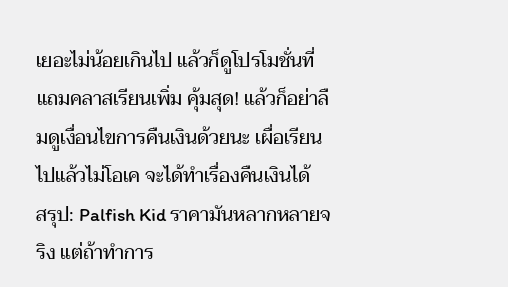เยอะไม่น้อยเกินไป แล้วก็ดูโปรโมชั่นที่แถมคลาสเรียนเพิ่ม คุ้มสุด! แล้วก็อย่าลืมดูเงื่อนไขการคืนเงินด้วยนะ เผื่อเรียนไปแล้วไม่โอเค จะได้ทำเรื่องคืนเงินได้
สรุป: Palfish Kid ราคามันหลากหลายจริง แต่ถ้าทำการ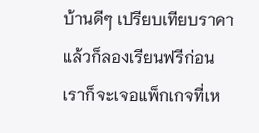บ้านดีๆ เปรียบเทียบราคา แล้วก็ลองเรียนฟรีก่อน เราก็จะเจอแพ็กเกจที่เห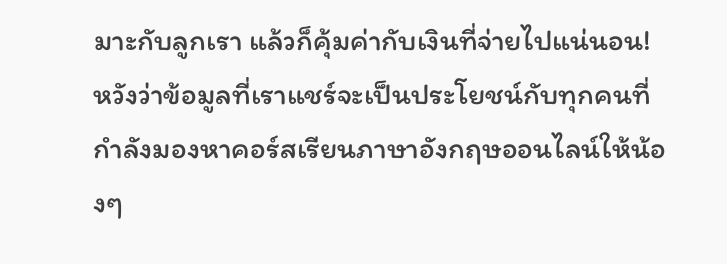มาะกับลูกเรา แล้วก็คุ้มค่ากับเงินที่จ่ายไปแน่นอน!
หวังว่าข้อมูลที่เราแชร์จะเป็นประโยชน์กับทุกคนที่กำลังมองหาคอร์สเรียนภาษาอังกฤษออนไลน์ให้น้องๆ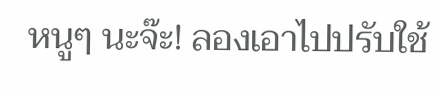หนูๆ นะจ๊ะ! ลองเอาไปปรับใช้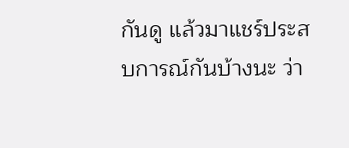กันดู แล้วมาแชร์ประสบการณ์กันบ้างนะ ว่า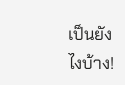เป็นยังไงบ้าง!